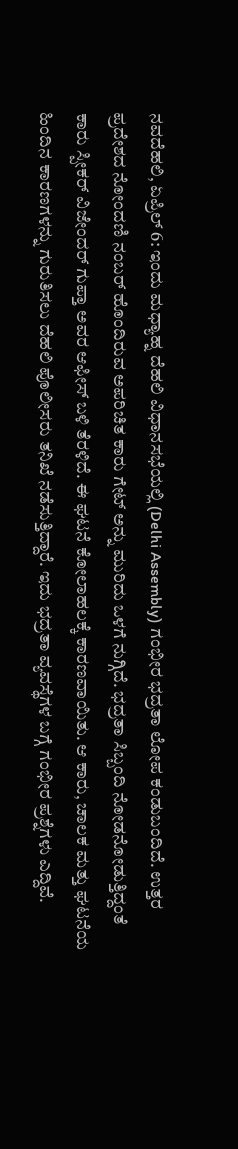ನವದೆಹಲಿ, ಏಪ್ರಿಲ್ 6: ಇಂದು ಮಧ್ಯಾಹ್ನ ದೆಹಲಿ ವಿಧಾನಸಭೆಯಲ್ಲಿ (Delhi Assembly) ಗಂಭೀರ ಭದ್ರತಾ ಲೋಪ ಕಂಡುಬಂದಿದೆ. ಉತ್ತರ ಪ್ರದೇಶದ ನೋಂದಣಿ ನಂಬರ್ ಹೊಂದಿರುವ ಅಪರಿಚಿತ ಕಾರು ಗೇಟ್ ಅನ್ನು ಮುರಿದು ಒಳಗೆ ನುಗ್ಗಿದೆ. ಭದ್ರತಾ ಸಿಬ್ಬಂದಿ ನೋಡನೋಡುತ್ತಿದ್ದಂತೆ ಕಾರು ಸ್ಪೀಕರ್ ವಿಜೇಂದರ್ ಗುಪ್ತಾ ಅವರ ಆಫೀಸ್ ಬಳಿ ತೆರಳಿದೆ. ಈ ಘಟನೆ ಕೋಲಾಹಲಕ್ಕೆ ಕಾರಣವಾಯಿತು. ಆ ಕಾರು, ಚಾಲಕ ಮತ್ತು ಘಟನೆಯ ಹಿಂದಿನ ಕಾರಣಗಳನ್ನು ಗುರುತಿಸಲು ದೆಹಲಿ ಪೊಲೀಸರು ತನಿಖೆ ನಡೆಸುತ್ತಿದ್ದಾರೆ. ಇದು ಭದ್ರತಾ ವ್ಯವಸ್ಥೆಗಳ ಬಗ್ಗೆ ಗಂಭೀರ ಪ್ರಶ್ನೆಗಳು ಎದ್ದಿವೆ.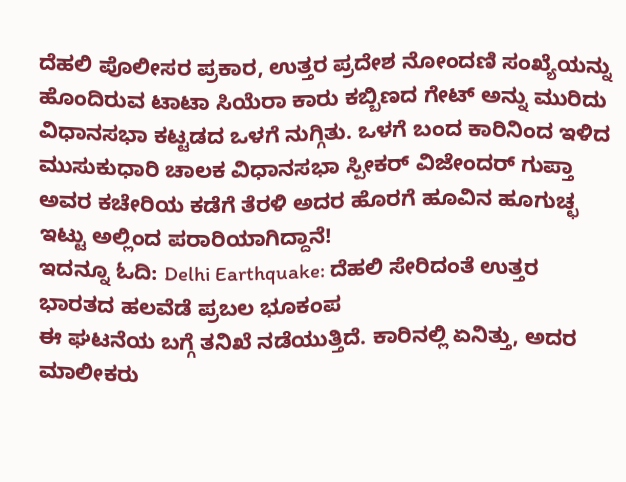ದೆಹಲಿ ಪೊಲೀಸರ ಪ್ರಕಾರ, ಉತ್ತರ ಪ್ರದೇಶ ನೋಂದಣಿ ಸಂಖ್ಯೆಯನ್ನು ಹೊಂದಿರುವ ಟಾಟಾ ಸಿಯೆರಾ ಕಾರು ಕಬ್ಬಿಣದ ಗೇಟ್ ಅನ್ನು ಮುರಿದು ವಿಧಾನಸಭಾ ಕಟ್ಟಡದ ಒಳಗೆ ನುಗ್ಗಿತು. ಒಳಗೆ ಬಂದ ಕಾರಿನಿಂದ ಇಳಿದ ಮುಸುಕುಧಾರಿ ಚಾಲಕ ವಿಧಾನಸಭಾ ಸ್ಪೀಕರ್ ವಿಜೇಂದರ್ ಗುಪ್ತಾ ಅವರ ಕಚೇರಿಯ ಕಡೆಗೆ ತೆರಳಿ ಅದರ ಹೊರಗೆ ಹೂವಿನ ಹೂಗುಚ್ಛ ಇಟ್ಟು ಅಲ್ಲಿಂದ ಪರಾರಿಯಾಗಿದ್ದಾನೆ!
ಇದನ್ನೂ ಓದಿ: Delhi Earthquake: ದೆಹಲಿ ಸೇರಿದಂತೆ ಉತ್ತರ ಭಾರತದ ಹಲವೆಡೆ ಪ್ರಬಲ ಭೂಕಂಪ
ಈ ಘಟನೆಯ ಬಗ್ಗೆ ತನಿಖೆ ನಡೆಯುತ್ತಿದೆ. ಕಾರಿನಲ್ಲಿ ಏನಿತ್ತು, ಅದರ ಮಾಲೀಕರು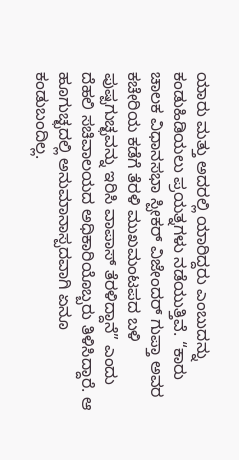ಯಾರು ಮತ್ತು ಅದರಲ್ಲಿ ಯಾರಿದ್ದರು ಎಂಬುದನ್ನು ಕಂಡುಹಿಡಿಯಲು ಪ್ರಯತ್ನಗಳು ನಡೆಯುತ್ತಿವೆ. “ಕಾರು ಚಾಲಕ ವಿಧಾನಸಭಾ ಸ್ಪೀಕರ್ ವಿಜೇಂದರ್ ಗುಪ್ತಾ ಅವರ ಕಚೇರಿಯ ಕಡೆಗೆ ತೆರಳಿ ಮುಖಮಂಟಪದ ಬಳಿ ಪುಷ್ಪಗುಚ್ಛವನ್ನು ಇರಿಸಿ ವಾಪಾಸ್ ತೆರಳಿದ್ದಾನೆ” ಎಂದು ದೆಹಲಿ ಸಚಿವಾಲಯದ ಅಧಿಕಾರಿಯೊಬ್ಬರು ತಿಳಿಸಿದ್ದಾರೆ. ಆ ಹೂಗುಚ್ಛದಲ್ಲಿ ಅನುಮಾನಾಸ್ಪದವಾಗಿ ಏನೂ ಕಂಡುಬಂದಿಲ್ಲ.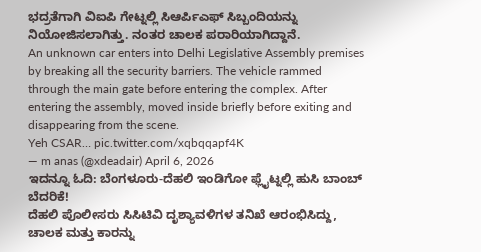ಭದ್ರತೆಗಾಗಿ ವಿಐಪಿ ಗೇಟ್ನಲ್ಲಿ ಸಿಆರ್ಪಿಎಫ್ ಸಿಬ್ಬಂದಿಯನ್ನು ನಿಯೋಜಿಸಲಾಗಿತ್ತು. ನಂತರ ಚಾಲಕ ಪರಾರಿಯಾಗಿದ್ದಾನೆ.
An unknown car enters into Delhi Legislative Assembly premises by breaking all the security barriers. The vehicle rammed through the main gate before entering the complex. After entering the assembly, moved inside briefly before exiting and disappearing from the scene.
Yeh CSAR… pic.twitter.com/xqbqqapf4K
— m anas (@xdeadair) April 6, 2026
ಇದನ್ನೂ ಓದಿ: ಬೆಂಗಳೂರು-ದೆಹಲಿ ಇಂಡಿಗೋ ಫ್ಲೈಟ್ನಲ್ಲಿ ಹುಸಿ ಬಾಂಬ್ ಬೆದರಿಕೆ!
ದೆಹಲಿ ಪೊಲೀಸರು ಸಿಸಿಟಿವಿ ದೃಶ್ಯಾವಳಿಗಳ ತನಿಖೆ ಆರಂಭಿಸಿದ್ದು, ಚಾಲಕ ಮತ್ತು ಕಾರನ್ನು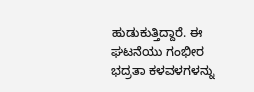ಹುಡುಕುತ್ತಿದ್ದಾರೆ. ಈ ಘಟನೆಯು ಗಂಭೀರ ಭದ್ರತಾ ಕಳವಳಗಳನ್ನು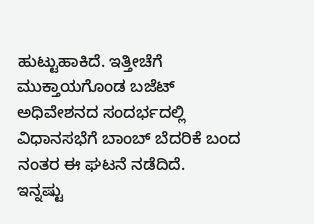ಹುಟ್ಟುಹಾಕಿದೆ. ಇತ್ತೀಚೆಗೆ ಮುಕ್ತಾಯಗೊಂಡ ಬಜೆಟ್ ಅಧಿವೇಶನದ ಸಂದರ್ಭದಲ್ಲಿ ವಿಧಾನಸಭೆಗೆ ಬಾಂಬ್ ಬೆದರಿಕೆ ಬಂದ ನಂತರ ಈ ಘಟನೆ ನಡೆದಿದೆ.
ಇನ್ನಷ್ಟು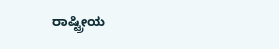ರಾಷ್ಟ್ರೀಯ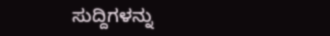ಸುದ್ದಿಗಳನ್ನು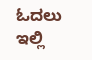ಓದಲು ಇಲ್ಲಿ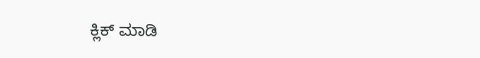ಕ್ಲಿಕ್ ಮಾಡಿ